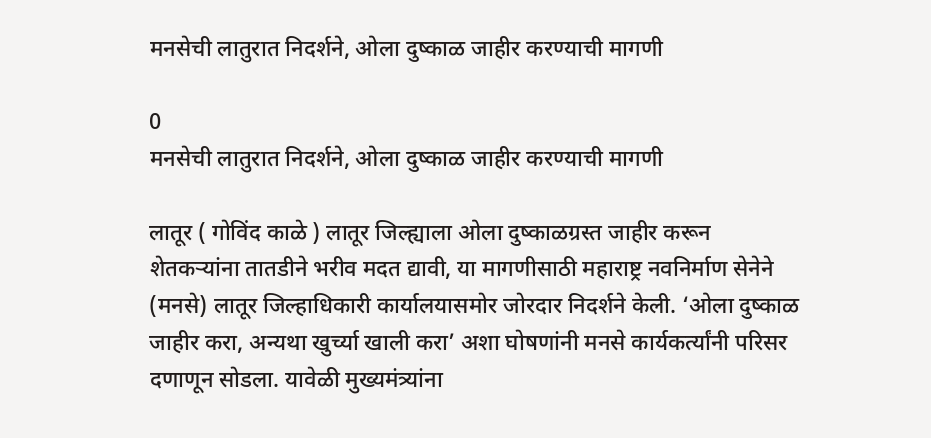मनसेची लातुरात निदर्शने, ओला दुष्काळ जाहीर करण्याची मागणी

0
मनसेची लातुरात निदर्शने, ओला दुष्काळ जाहीर करण्याची मागणी

लातूर ( गोविंद काळे ) लातूर जिल्ह्याला ओला दुष्काळग्रस्त जाहीर करून शेतकऱ्यांना तातडीने भरीव मदत द्यावी, या मागणीसाठी महाराष्ट्र नवनिर्माण सेनेने (मनसे) लातूर जिल्हाधिकारी कार्यालयासमोर जोरदार निदर्शने केली. ‘ओला दुष्काळ जाहीर करा, अन्यथा खुर्च्या खाली करा’ अशा घोषणांनी मनसे कार्यकर्त्यांनी परिसर दणाणून सोडला. यावेळी मुख्यमंत्र्यांना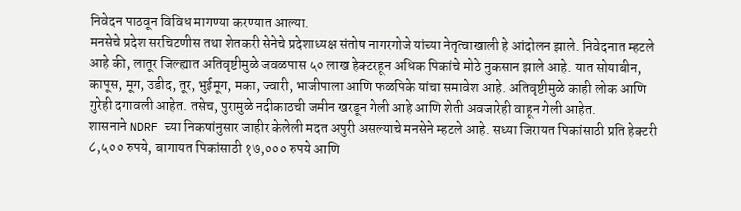निवेदन पाठवून विविध मागण्या करण्यात आल्या.
मनसेचे प्रदेश सरचिटणीस तथा शेतकरी सेनेचे प्रदेशाध्यक्ष संतोष नागरगोजे यांच्या नेतृत्वाखाली हे आंदोलन झाले. निवेदनात म्हटले आहे की, लातूर जिल्ह्यात अतिवृष्टीमुळे जवळपास ५० लाख हेक्टरहून अधिक पिकांचे मोठे नुकसान झाले आहे. यात सोयाबीन, कापूस, मूग, उडीद, तूर, भुईमूग, मका, ज्वारी, भाजीपाला आणि फळपिके यांचा समावेश आहे. अतिवृष्टीमुळे काही लोक आणि गुरेही दगावली आहेत. तसेच, पुरामुळे नदीकाठची जमीन खरडून गेली आहे आणि शेती अवजारेही वाहून गेली आहेत.
शासनाने NDRF च्या निकषांनुसार जाहीर केलेली मदत अपुरी असल्याचे मनसेने म्हटले आहे. सध्या जिरायत पिकांसाठी प्रति हेक्टरी ८,५०० रुपये, बागायत पिकांसाठी १७,००० रुपये आणि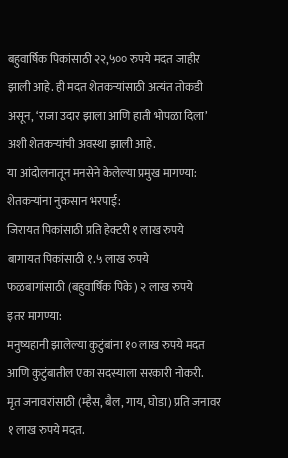बहुवार्षिक पिकांसाठी २२,५०० रुपये मदत जाहीर झाली आहे. ही मदत शेतकऱ्यांसाठी अत्यंत तोकडी असून, ‘राजा उदार झाला आणि हाती भोपळा दिला’ अशी शेतकऱ्यांची अवस्था झाली आहे.
या आंदोलनातून मनसेने केलेल्या प्रमुख मागण्या:
शेतकऱ्यांना नुकसान भरपाई:
जिरायत पिकांसाठी प्रति हेक्टरी १ लाख रुपये
बागायत पिकांसाठी १.५ लाख रुपये
फळबागांसाठी (बहुवार्षिक पिके) २ लाख रुपये
इतर मागण्या:
मनुष्यहानी झालेल्या कुटुंबांना १० लाख रुपये मदत आणि कुटुंबातील एका सदस्याला सरकारी नोकरी.
मृत जनावरांसाठी (म्हैस, बैल, गाय, घोडा) प्रति जनावर १ लाख रुपये मदत.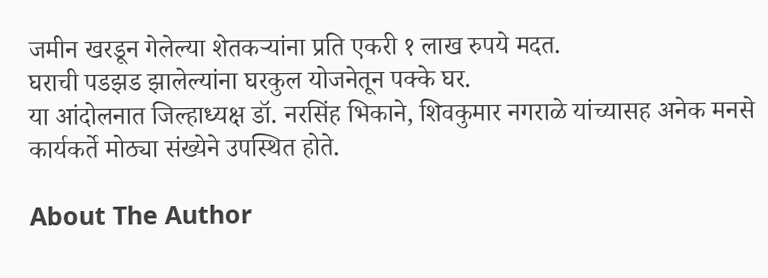जमीन खरडून गेलेल्या शेतकऱ्यांना प्रति एकरी १ लाख रुपये मदत.
घराची पडझड झालेल्यांना घरकुल योजनेतून पक्के घर.
या आंदोलनात जिल्हाध्यक्ष डॉ. नरसिंह भिकाने, शिवकुमार नगराळे यांच्यासह अनेक मनसे कार्यकर्ते मोठ्या संख्येने उपस्थित होते.

About The Author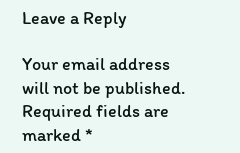Leave a Reply

Your email address will not be published. Required fields are marked *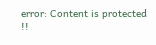error: Content is protected !!